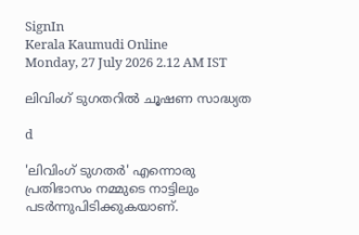SignIn
Kerala Kaumudi Online
Monday, 27 July 2026 2.12 AM IST

ലിവിംഗ് ടുഗതറിൽ ചൂഷണ സാദ്ധ്യത

d

'ലിവിംഗ് ടുഗതർ' എന്നൊരു പ്രതിഭാസം നമ്മുടെ നാട്ടിലും പടർന്നുപിടിക്കുകയാണ്.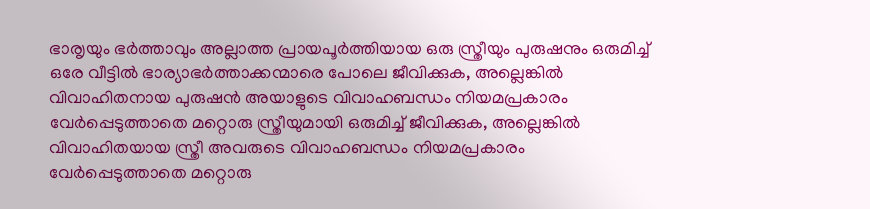ഭാരൃയും ഭർത്താവും അല്ലാത്ത പ്രായപൂർത്തിയായ ഒരു സ്ത്രീയും പുരുഷനും ഒരുമിച്ച് ഒരേ വീട്ടിൽ ഭാര്യാഭർത്താക്കന്മാരെ പോലെ ജീവിക്കുക, അല്ലെങ്കിൽ വിവാഹിതനായ പുരുഷൻ അയാളുടെ വിവാഹബന്ധം നിയമപ്രകാരം വേർപ്പെടുത്താതെ മറ്റൊരു സ്ത്രീയുമായി ഒരുമിച്ച് ജീവിക്കുക, അല്ലെങ്കിൽ വിവാഹിതയായ സ്ത്രീ അവരുടെ വിവാഹബന്ധം നിയമപ്രകാരം വേർപ്പെടുത്താതെ മറ്റൊരു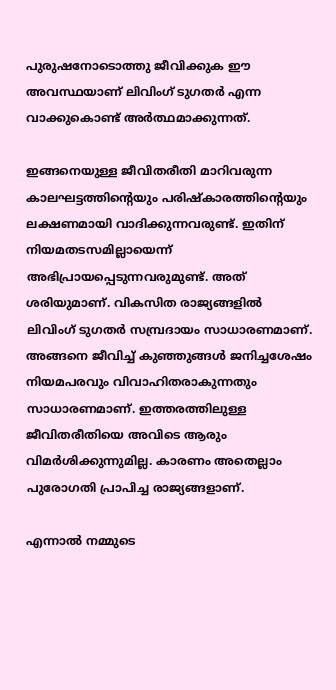പുരുഷനോടൊത്തു ജീവിക്കുക ഈ അവസ്ഥയാണ് ലിവിംഗ് ടുഗതർ എന്ന വാക്കുകൊണ്ട് അർത്ഥമാക്കുന്നത്.

ഇങ്ങനെയുള്ള ജീവിതരീതി മാറിവരുന്ന കാലഘട്ടത്തിന്റെയും പരിഷ്‌കാരത്തിന്റെയും ലക്ഷണമായി വാദിക്കുന്നവരുണ്ട്. ഇതിന് നിയമതടസമില്ലായെന്ന് അഭിപ്രായപ്പെടുന്നവരുമുണ്ട്. അത് ശരിയുമാണ്. വികസിത രാജ്യങ്ങളിൽ ലിവിംഗ് ടുഗതർ സമ്പ്രദായം സാധാരണമാണ്. അങ്ങനെ ജീവിച്ച് കുഞ്ഞുങ്ങൾ ജനിച്ചശേഷം നിയമപരവും വിവാഹിതരാകുന്നതും സാധാരണമാണ്. ഇത്തരത്തിലുള്ള ജീവിതരീതിയെ അവിടെ ആരും വിമർശിക്കുന്നുമില്ല. കാരണം അതെല്ലാം പുരോഗതി പ്രാപിച്ച രാജ്യങ്ങളാണ്.

എന്നാൽ നമ്മുടെ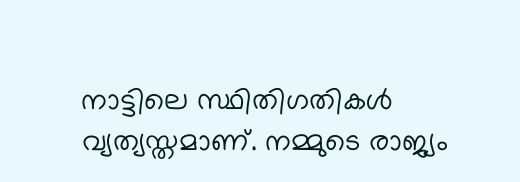നാട്ടിലെ സ്ഥിതിഗതികൾ വ്യത്യസ്തമാണ്. നമ്മുടെ രാജ്യം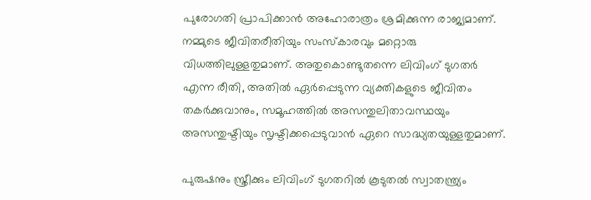പുരോഗതി പ്രാപിക്കാൻ അഹോരാത്രം ശ്രമിക്കുന്ന രാജ്യമാണ്. നമ്മുടെ ജീവിതരീതിയും സംസ്‌കാരവും മറ്റൊരു വിധത്തിലുള്ളതുമാണ്. അതുകൊണ്ടുതന്നെ ലിവിംഗ് ടുഗതർ എന്ന രീതി, അതിൽ ഏർപ്പെടുന്ന വ്യക്തികളുടെ ജീവിതം തകർക്കുവാനും, സമൂഹത്തിൽ അസന്തുലിതാവസ്ഥയും അസന്തുഷ്ടിയും സൃഷ്ടിക്കപ്പെടുവാൻ ഏറെ സാദ്ധ്യതയുള്ളതുമാണ്.

പുരുഷനും സ്ത്രീക്കും ലിവിംഗ് ടുഗതറിൽ കൂടുതൽ സ്വാതന്ത്ര്യം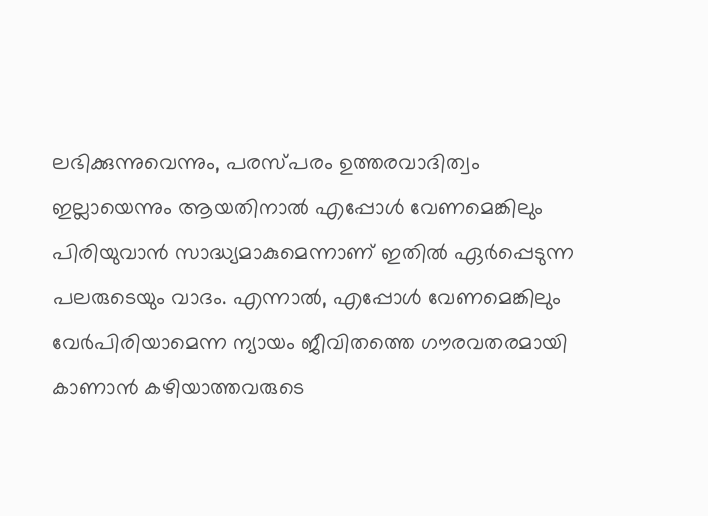ലഭിക്കുന്നുവെന്നും, പരസ്പരം ഉത്തരവാദിത്വം ഇല്ലായെന്നും ആയതിനാൽ എപ്പോൾ വേണമെങ്കിലും പിരിയുവാൻ സാദ്ധ്യമാകുമെന്നാണ് ഇതിൽ ഏർപ്പെടുന്ന പലരുടെയും വാദം. എന്നാൽ, എപ്പോൾ വേണമെങ്കിലും വേർപിരിയാമെന്ന ന്യായം ജീവിതത്തെ ഗൗരവതരമായി കാണാൻ കഴിയാത്തവരുടെ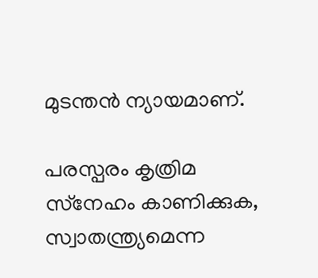മുടന്തൻ ന്യായമാണ്.

പരസ്പരം കൃത്രിമ സ്‌നേഹം കാണിക്കുക, സ്വാതന്ത്ര്യമെന്ന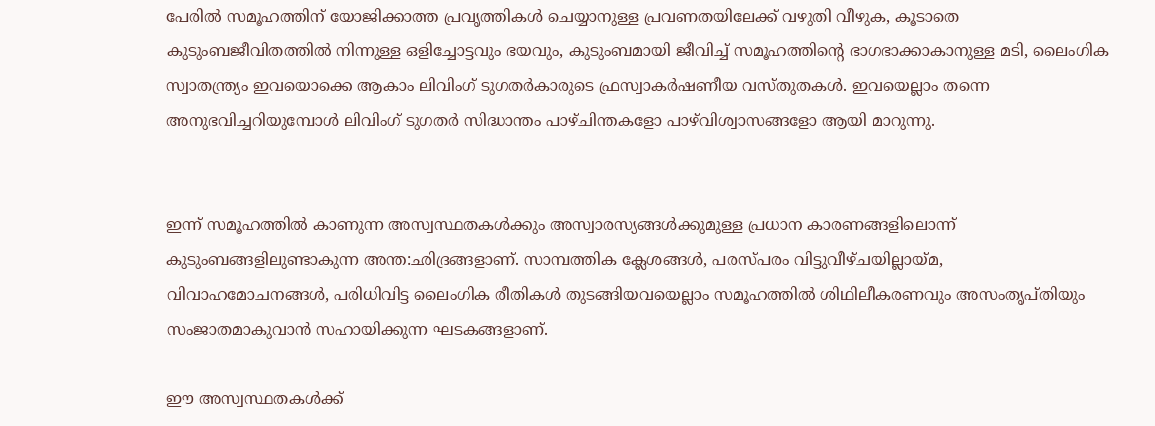പേരിൽ സമൂഹത്തിന് യോജിക്കാത്ത പ്രവൃത്തികൾ ചെയ്യാനുള്ള പ്രവണതയിലേക്ക് വഴുതി വീഴുക, കൂടാതെ കുടുംബജീവിതത്തിൽ നിന്നുള്ള ഒളിച്ചോട്ടവും ഭയവും, കുടുംബമായി ജീവിച്ച് സമൂഹത്തിന്റെ ഭാഗഭാക്കാകാനുള്ള മടി, ലൈംഗിക സ്വാതന്ത്ര്യം ഇവയൊക്കെ ആകാം ലിവിംഗ് ടുഗതർകാരുടെ ഫ്രസ്വാകർഷണീയ വസ്തുതകൾ. ഇവയെല്ലാം തന്നെ അനുഭവിച്ചറിയുമ്പോൾ ലിവിംഗ് ടുഗതർ സിദ്ധാന്തം പാഴ്‌ചിന്തകളോ പാഴ്‌വിശ്വാസങ്ങളോ ആയി മാറുന്നു.


ഇന്ന് സമൂഹത്തിൽ കാണുന്ന അസ്വസ്ഥതകൾക്കും അസ്വാരസ്യങ്ങൾക്കുമുള്ള പ്രധാന കാരണങ്ങളിലൊന്ന് കുടുംബങ്ങളിലുണ്ടാകുന്ന അന്ത:ഛിദ്രങ്ങളാണ്. സാമ്പത്തിക ക്ലേശങ്ങൾ, പരസ്പരം വിട്ടുവീഴ്ചയില്ലായ്മ, വിവാഹമോചനങ്ങൾ, പരിധിവിട്ട ലൈംഗിക രീതികൾ തുടങ്ങിയവയെല്ലാം സമൂഹത്തിൽ ശിഥിലീകരണവും അസംതൃപ്തിയും സംജാതമാകുവാൻ സഹായിക്കുന്ന ഘടകങ്ങളാണ്.

ഈ അസ്വസ്ഥതകൾക്ക്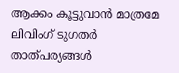ആക്കം കൂട്ടുവാൻ മാത്രമേ ലിവിംഗ് ടുഗതർ താത്പര്യങ്ങൾ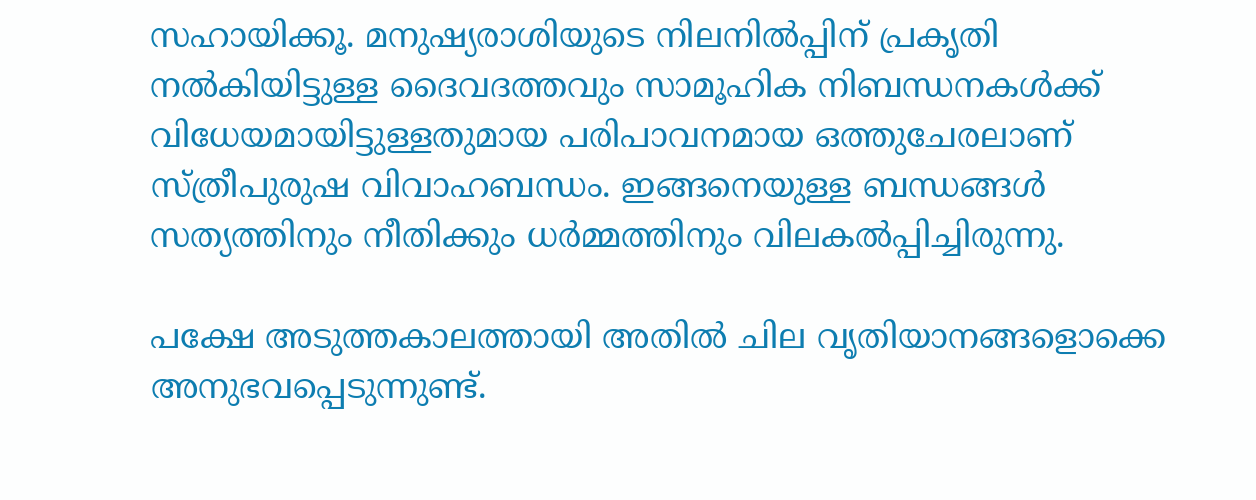സഹായിക്കൂ. മനുഷ്യരാശിയുടെ നിലനിൽപ്പിന് പ്രകൃതി നൽകിയിട്ടുള്ള ദൈവദത്തവും സാമൂഹിക നിബന്ധനകൾക്ക് വിധേയമായിട്ടുള്ളതുമായ പരിപാവനമായ ഒത്തുചേരലാണ് സ്ത്രീപുരുഷ വിവാഹബന്ധം. ഇങ്ങനെയുള്ള ബന്ധങ്ങൾ സത്യത്തിനും നീതിക്കും ധർമ്മത്തിനും വിലകൽപ്പിച്ചിരുന്നു.

പക്ഷേ അടുത്തകാലത്തായി അതിൽ ചില വൃതിയാനങ്ങളൊക്കെ അനുഭവപ്പെടുന്നുണ്ട്.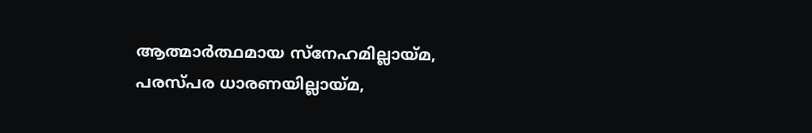ആത്മാർത്ഥമായ സ്‌നേഹമില്ലായ്മ, പരസ്പര ധാരണയില്ലായ്മ,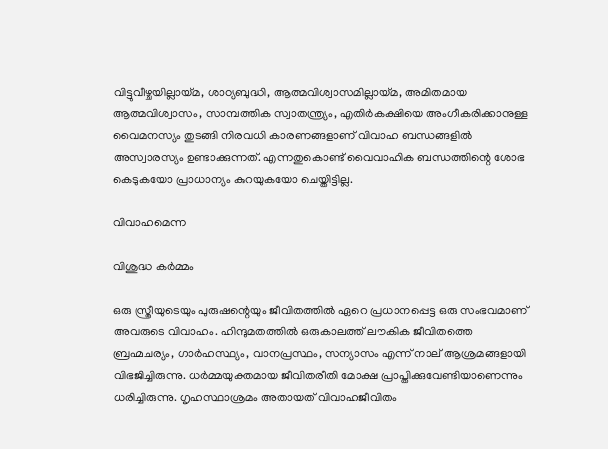വിട്ടുവീഴ്ചയില്ലായ്മ, ശാഠ്യബുദ്ധി, ആത്മവിശ്വാസമില്ലായ്മ, അമിതമായ ആത്മവിശ്വാസം, സാമ്പത്തിക സ്വാതന്ത്ര്യം, എതിർകക്ഷിയെ അംഗീകരിക്കാനുള്ള വൈമനസ്യം തുടങ്ങി നിരവധി കാരണങ്ങളാണ് വിവാഹ ബന്ധങ്ങളിൽ അസ്വാരസ്യം ഉണ്ടാക്കുന്നത്. എന്നതുകൊണ്ട് വൈവാഹിക ബന്ധത്തിന്റെ ശോഭ കെടുകയോ പ്രാധാന്യം കുറയുകയോ ചെയ്തിട്ടില്ല.

വിവാഹമെന്ന

വിശുദ്ധ കർമ്മം

ഒരു സ്ത്രീയുടെയും പുരുഷന്റെയും ജീവിതത്തിൽ ഏറെ പ്രധാനപ്പെട്ട ഒരു സംഭവമാണ് അവരുടെ വിവാഹം. ഹിന്ദുമതത്തിൽ ഒരുകാലത്ത് ലൗകിക ജീവിതത്തെ ബ്രഹ്മചര്യം, ഗാർഹസ്ഥ്യം, വാനപ്രസ്ഥം, സന്യാസം എന്ന് നാല് ആശ്രമങ്ങളായി വിഭജിച്ചിരുന്നു. ധർമ്മയുക്തമായ ജീവിതരീതി മോക്ഷ പ്രാപ്തിക്കുവേണ്ടിയാണെന്നും ധരിച്ചിരുന്നു. ഗൃഹസ്ഥാശ്രമം അതായത് വിവാഹജീവിതം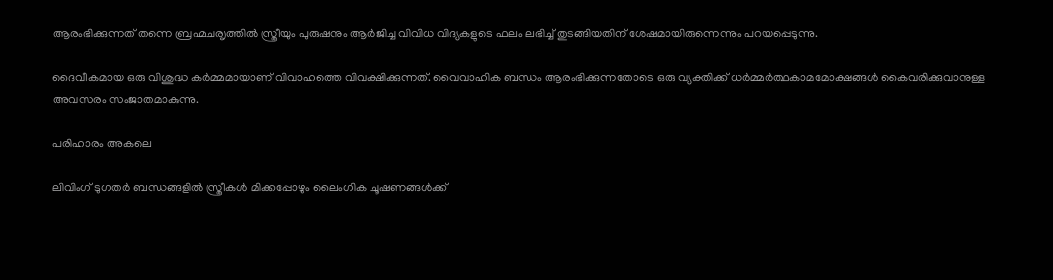ആരംഭിക്കുന്നത് തന്നെ ബ്രഹ്മചരൃത്തിൽ സ്ത്രീയും പുരുഷനും ആർജിച്ച വിവിധ വിദ്യകളുടെ ഫലം ലഭിച്ച് തുടങ്ങിയതിന് ശേഷമായിരുന്നെന്നും പറയപ്പെടുന്നു.

ദൈവീകമായ ഒരു വിശുദ്ധ കർമ്മമായാണ് വിവാഹത്തെ വിവക്ഷിക്കുന്നത്. വൈവാഹിക ബന്ധം ആരംഭിക്കുന്നതോടെ ഒരു വ്യക്തിക്ക് ധർമ്മർത്ഥകാമമോക്ഷങ്ങൾ കൈവരിക്കുവാനുള്ള അവസരം സംജാതമാകുന്നു.

പരിഹാരം അകലെ

ലിവിംഗ് ടുഗതർ ബന്ധങ്ങളിൽ സ്ത്രീകൾ മിക്കപ്പോഴും ലൈംഗിക ചൂഷണങ്ങൾക്ക്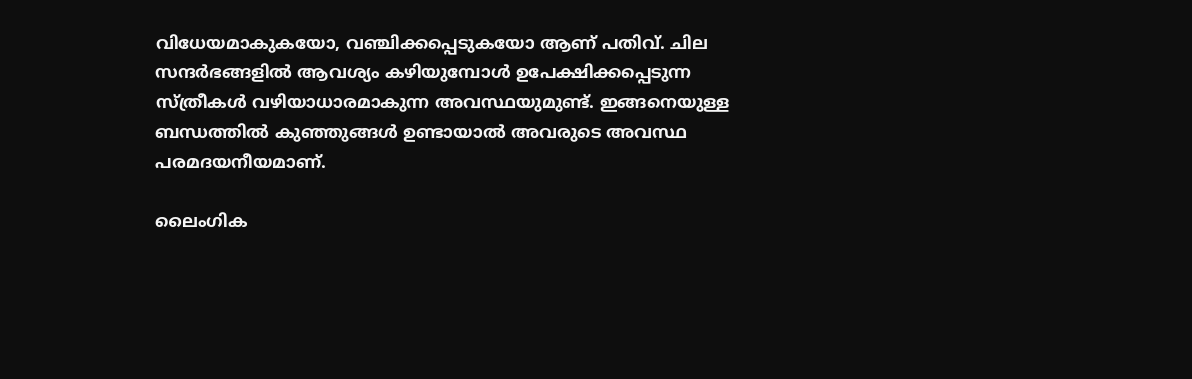വിധേയമാകുകയോ, വഞ്ചിക്കപ്പെടുകയോ ആണ് പതിവ്. ചില സന്ദർഭങ്ങളിൽ ആവശ്യം കഴിയുമ്പോൾ ഉപേക്ഷിക്കപ്പെടുന്ന സ്ത്രീകൾ വഴിയാധാരമാകുന്ന അവസ്ഥയുമുണ്ട്. ഇങ്ങനെയുള്ള ബന്ധത്തിൽ കുഞ്ഞുങ്ങൾ ഉണ്ടായാൽ അവരുടെ അവസ്ഥ പരമദയനീയമാണ്.

ലൈംഗിക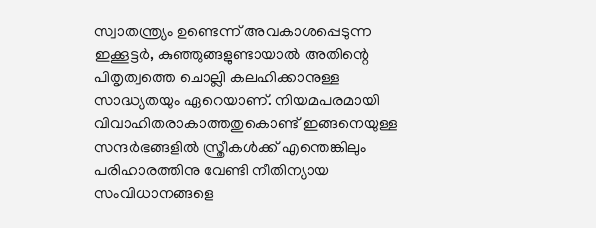സ്വാതന്ത്ര്യം ഉണ്ടെന്ന് അവകാശപ്പെടുന്ന ഇക്കൂട്ടർ, കുഞ്ഞുങ്ങളുണ്ടായാൽ അതിന്റെ പിതൃത്വത്തെ ചൊല്ലി കലഹിക്കാനുള്ള സാദ്ധ്യതയും ഏറെയാണ്. നിയമപരമായി വിവാഹിതരാകാത്തതുകൊണ്ട് ഇങ്ങനെയുള്ള സന്ദർഭങ്ങളിൽ സ്ത്രീകൾക്ക് എന്തെങ്കിലും പരിഹാരത്തിനു വേണ്ടി നീതിന്യായ സംവിധാനങ്ങളെ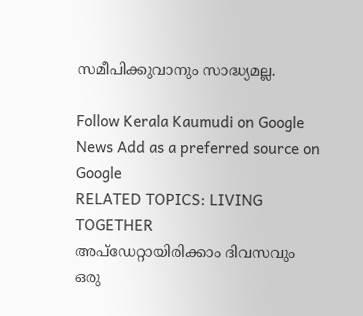സമീപിക്കുവാനും സാദ്ധ്യമല്ല.

Follow Kerala Kaumudi on Google News Add as a preferred source on Google
RELATED TOPICS: LIVING TOGETHER
അപ്ഡേറ്റായിരിക്കാം ദിവസവും
ഒരു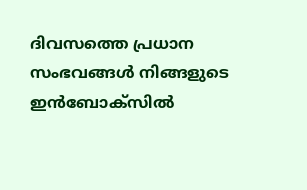ദിവസത്തെ പ്രധാന സംഭവങ്ങൾ നിങ്ങളുടെ ഇൻബോക്സിൽ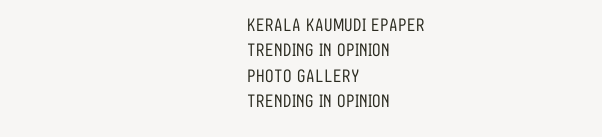KERALA KAUMUDI EPAPER
TRENDING IN OPINION
PHOTO GALLERY
TRENDING IN OPINION